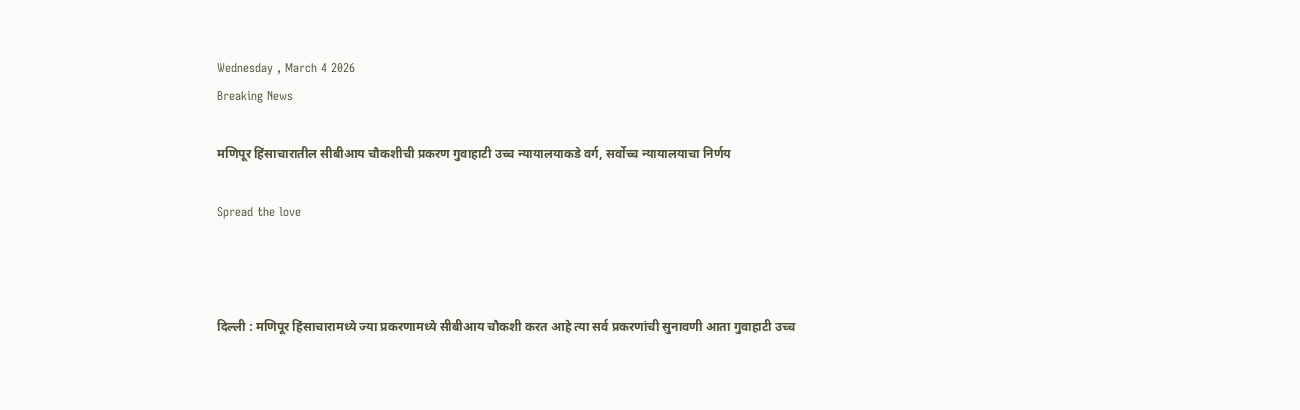Wednesday , March 4 2026
Breaking News

मणिपूर हिंसाचारातील सीबीआय चौकशीची प्रकरण गुवाहाटी उच्च न्यायालयाकडे वर्ग, सर्वोच्च न्यायालयाचा निर्णय

Spread the love



दिल्ली : मणिपूर हिंसाचारामध्ये ज्या प्रकरणामध्ये सीबीआय चौकशी करत आहे त्या सर्व प्रकरणांची सुनावणी आता गुवाहाटी उच्च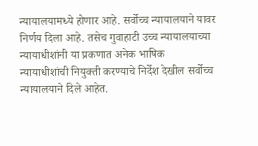न्यायालयामध्ये होणार आहे. सर्वोच्च न्यायालयाने यावर निर्णय दिला आहे. तसेच गुवाहाटी उच्च न्यायालयाच्या न्यायाधीशांनी या प्रकणात अनेक भाषिक न्यायाधीशांची नियुक्ती करण्याचे निर्देश देखील सर्वोच्च न्यायालयाने दिले आहेत.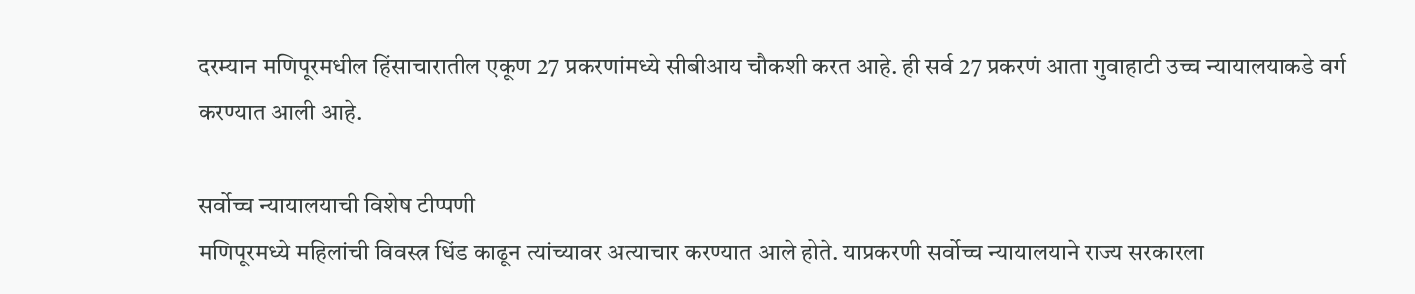दरम्यान मणिपूरमधील हिंसाचारातील एकूण 27 प्रकरणांमध्ये सीबीआय चौकशी करत आहे. ही सर्व 27 प्रकरणं आता गुवाहाटी उच्च न्यायालयाकडे वर्ग करण्यात आली आहे.

सर्वोच्च न्यायालयाची विशेष टीप्पणी
मणिपूरमध्ये महिलांची विवस्त्र धिंड काढून त्यांच्यावर अत्याचार करण्यात आले होते. याप्रकरणी सर्वोच्च न्यायालयाने राज्य सरकारला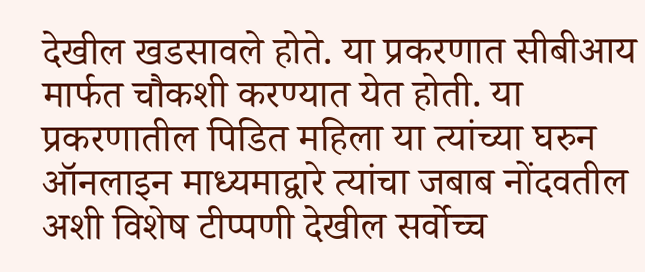देखील खडसावले होते. या प्रकरणात सीबीआय मार्फत चौकशी करण्यात येत होती. या प्रकरणातील पिडित महिला या त्यांच्या घरुन ऑनलाइन माध्यमाद्वारे त्यांचा जबाब नोंदवतील अशी विशेष टीप्पणी देखील सर्वोच्च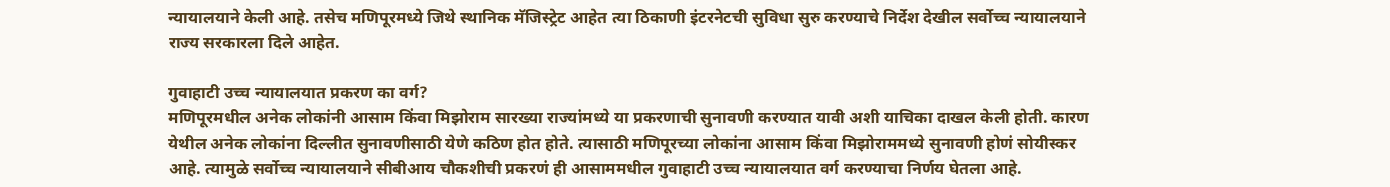न्यायालयाने केली आहे. तसेच मणिपूरमध्ये जिथे स्थानिक मॅजिस्ट्रेट आहेत त्या ठिकाणी इंटरनेटची सुविधा सुरु करण्याचे निर्देश देखील सर्वोच्च न्यायालयाने राज्य सरकारला दिले आहेत.

गुवाहाटी उच्च न्यायालयात प्रकरण का वर्ग?
मणिपूरमधील अनेक लोकांनी आसाम किंवा मिझोराम सारख्या राज्यांमध्ये या प्रकरणाची सुनावणी करण्यात यावी अशी याचिका दाखल केली होती. कारण येथील अनेक लोकांना दिल्लीत सुनावणीसाठी येणे कठिण होत होते. त्यासाठी मणिपूरच्या लोकांना आसाम किंवा मिझोराममध्ये सुनावणी होणं सोयीस्कर आहे. त्यामुळे सर्वोच्च न्यायालयाने सीबीआय चौकशीची प्रकरणं ही आसाममधील गुवाहाटी उच्च न्यायालयात वर्ग करण्याचा निर्णय घेतला आहे.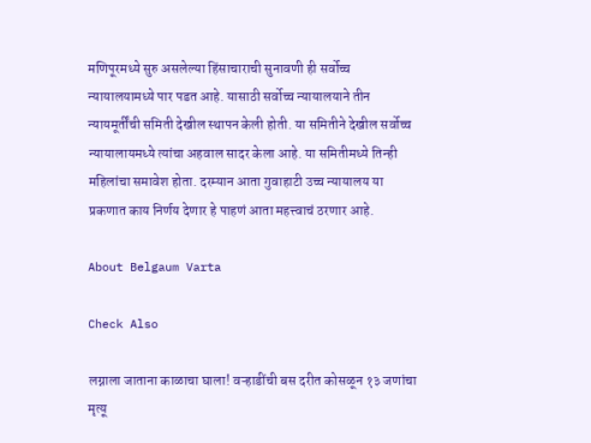मणिपूरमध्ये सुरु असलेल्या हिंसाचाराची सुनावणी ही सर्वोच्च न्यायालयामध्ये पार पडत आहे. यासाठी सर्वोच्च न्यायालयाने तीन न्यायमूर्तींची समिती देखील स्थापन केली होती. या समितीने देखील सर्वोच्च न्यायालायमध्ये त्यांचा अहवाल सादर केला आहे. या समितीमध्ये तिन्ही महिलांचा समावेश होता. दरम्यान आता गुवाहाटी उच्च न्यायालय या प्रकणात काय निर्णय देणार हे पाहणं आता महत्त्वाचं ठरणार आहे.

About Belgaum Varta

Check Also

लग्नाला जाताना काळाचा घाला! वऱ्हाडींची बस दरीत कोसळून १३ जणांचा मृत्यू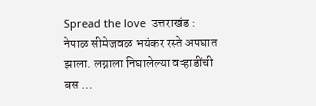Spread the love  उत्तराखंड : नेपाळ सीमेजवळ भयंकर रस्ते अपघात झाला. लग्नाला निघालेल्या वऱ्हाडींची बस …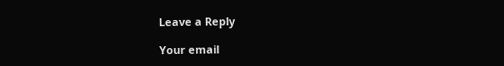Leave a Reply

Your email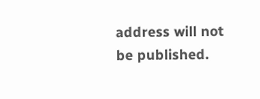address will not be published.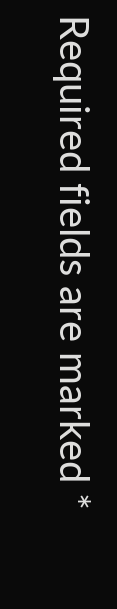Required fields are marked *